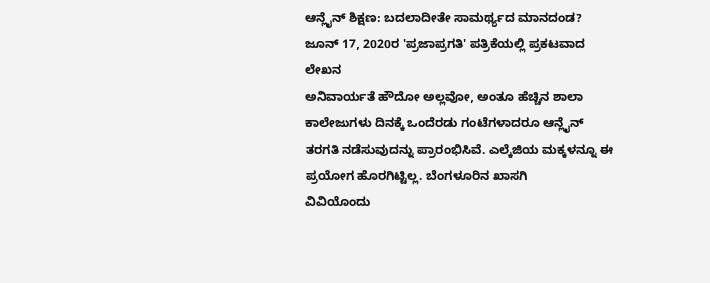ಆನ್ಲೈನ್ ಶಿಕ್ಷಣ: ಬದಲಾದೀತೇ ಸಾಮರ್ಥ್ಯದ ಮಾನದಂಡ?
ಜೂನ್ 17, 2020ರ 'ಪ್ರಜಾಪ್ರಗತಿ' ಪತ್ರಿಕೆಯಲ್ಲಿ ಪ್ರಕಟವಾದ ಲೇಖನ
ಅನಿವಾರ್ಯತೆ ಹೌದೋ ಅಲ್ಲವೋ, ಅಂತೂ ಹೆಚ್ಚಿನ ಶಾಲಾ ಕಾಲೇಜುಗಳು ದಿನಕ್ಕೆ ಒಂದೆರಡು ಗಂಟೆಗಳಾದರೂ ಆನ್ಲೈನ್ ತರಗತಿ ನಡೆಸುವುದನ್ನು ಪ್ರಾರಂಭಿಸಿವೆ. ಎಲ್ಕೆಜಿಯ ಮಕ್ಕಳನ್ನೂ ಈ ಪ್ರಯೋಗ ಹೊರಗಿಟ್ಟಿಲ್ಲ. ಬೆಂಗಳೂರಿನ ಖಾಸಗಿ
ವಿವಿಯೊಂದು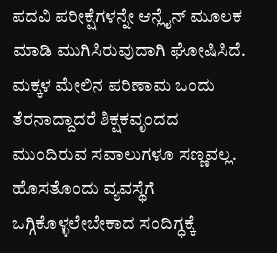ಪದವಿ ಪರೀಕ್ಷೆಗಳನ್ನೇ ಆನ್ಲೈನ್ ಮೂಲಕ ಮಾಡಿ ಮುಗಿಸಿರುವುದಾಗಿ ಘೋಷಿಸಿದೆ. ಮಕ್ಕಳ ಮೇಲಿನ ಪರಿಣಾಮ ಒಂದು ತೆರನಾದ್ದಾದರೆ ಶಿಕ್ಷಕವೃಂದದ ಮುಂದಿರುವ ಸವಾಲುಗಳೂ ಸಣ್ಣವಲ್ಲ. ಹೊಸತೊಂದು ವ್ಯವಸ್ಥೆಗೆ ಒಗ್ಗಿಕೊಳ್ಳಲೇಬೇಕಾದ ಸಂದಿಗ್ಧಕ್ಕೆ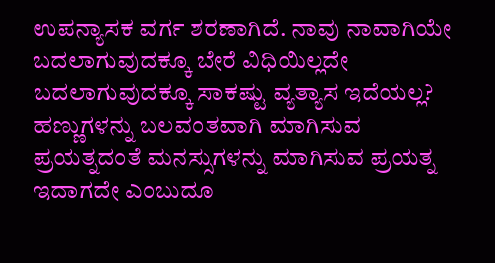ಉಪನ್ಯಾಸಕ ವರ್ಗ ಶರಣಾಗಿದೆ. ನಾವು ನಾವಾಗಿಯೇ ಬದಲಾಗುವುದಕ್ಕೂ ಬೇರೆ ವಿಧಿಯಿಲ್ಲದೇ ಬದಲಾಗುವುದಕ್ಕೂ ಸಾಕಷ್ಟು ವ್ಯತ್ಯಾಸ ಇದೆಯಲ್ಲ? ಹಣ್ಣುಗಳನ್ನು ಬಲವಂತವಾಗಿ ಮಾಗಿಸುವ ಪ್ರಯತ್ನದಂತೆ ಮನಸ್ಸುಗಳನ್ನು ಮಾಗಿಸುವ ಪ್ರಯತ್ನ ಇದಾಗದೇ ಎಂಬುದೂ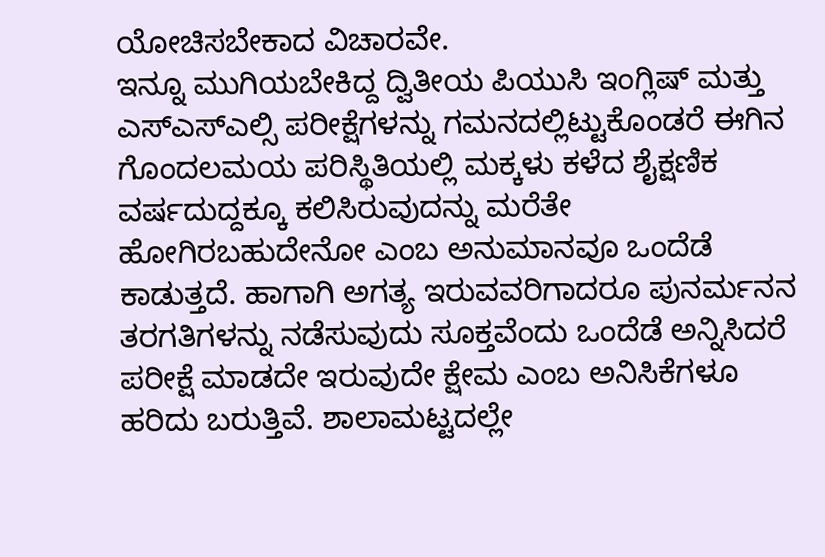ಯೋಚಿಸಬೇಕಾದ ವಿಚಾರವೇ.
ಇನ್ನೂ ಮುಗಿಯಬೇಕಿದ್ದ ದ್ವಿತೀಯ ಪಿಯುಸಿ ಇಂಗ್ಲಿಷ್ ಮತ್ತು ಎಸ್ಎಸ್ಎಲ್ಸಿ ಪರೀಕ್ಷೆಗಳನ್ನು ಗಮನದಲ್ಲಿಟ್ಟುಕೊಂಡರೆ ಈಗಿನ ಗೊಂದಲಮಯ ಪರಿಸ್ಥಿತಿಯಲ್ಲಿ ಮಕ್ಕಳು ಕಳೆದ ಶೈಕ್ಷಣಿಕ ವರ್ಷದುದ್ದಕ್ಕೂ ಕಲಿಸಿರುವುದನ್ನು ಮರೆತೇ ಹೋಗಿರಬಹುದೇನೋ ಎಂಬ ಅನುಮಾನವೂ ಒಂದೆಡೆ ಕಾಡುತ್ತದೆ. ಹಾಗಾಗಿ ಅಗತ್ಯ ಇರುವವರಿಗಾದರೂ ಪುನರ್ಮನನ ತರಗತಿಗಳನ್ನು ನಡೆಸುವುದು ಸೂಕ್ತವೆಂದು ಒಂದೆಡೆ ಅನ್ನಿಸಿದರೆ ಪರೀಕ್ಷೆ ಮಾಡದೇ ಇರುವುದೇ ಕ್ಷೇಮ ಎಂಬ ಅನಿಸಿಕೆಗಳೂ ಹರಿದು ಬರುತ್ತಿವೆ. ಶಾಲಾಮಟ್ಟದಲ್ಲೇ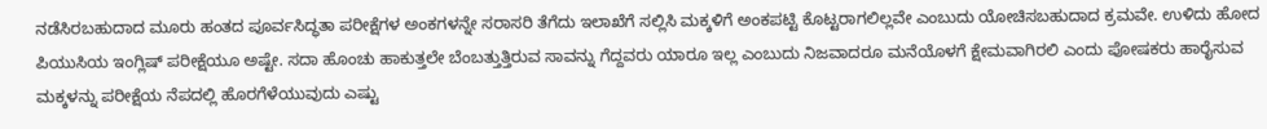ನಡೆಸಿರಬಹುದಾದ ಮೂರು ಹಂತದ ಪೂರ್ವಸಿದ್ಧತಾ ಪರೀಕ್ಷೆಗಳ ಅಂಕಗಳನ್ನೇ ಸರಾಸರಿ ತೆಗೆದು ಇಲಾಖೆಗೆ ಸಲ್ಲಿಸಿ ಮಕ್ಕಳಿಗೆ ಅಂಕಪಟ್ಟಿ ಕೊಟ್ಟರಾಗಲಿಲ್ಲವೇ ಎಂಬುದು ಯೋಚಿಸಬಹುದಾದ ಕ್ರಮವೇ. ಉಳಿದು ಹೋದ ಪಿಯುಸಿಯ ಇಂಗ್ಲಿಷ್ ಪರೀಕ್ಷೆಯೂ ಅಷ್ಟೇ. ಸದಾ ಹೊಂಚು ಹಾಕುತ್ತಲೇ ಬೆಂಬತ್ತುತ್ತಿರುವ ಸಾವನ್ನು ಗೆದ್ದವರು ಯಾರೂ ಇಲ್ಲ ಎಂಬುದು ನಿಜವಾದರೂ ಮನೆಯೊಳಗೆ ಕ್ಷೇಮವಾಗಿರಲಿ ಎಂದು ಪೋಷಕರು ಹಾರೈಸುವ ಮಕ್ಕಳನ್ನು ಪರೀಕ್ಷೆಯ ನೆಪದಲ್ಲಿ ಹೊರಗೆಳೆಯುವುದು ಎಷ್ಟು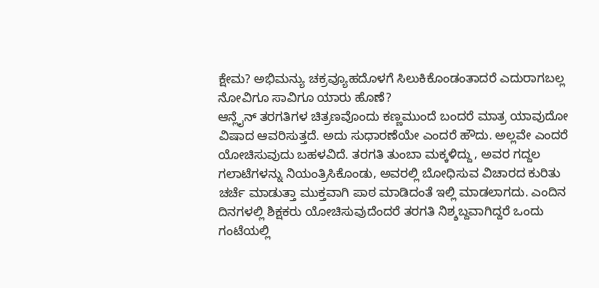ಕ್ಷೇಮ? ಅಭಿಮನ್ಯು ಚಕ್ರವ್ಯೂಹದೊಳಗೆ ಸಿಲುಕಿಕೊಂಡಂತಾದರೆ ಎದುರಾಗಬಲ್ಲ ನೋವಿಗೂ ಸಾವಿಗೂ ಯಾರು ಹೊಣೆ?
ಆನ್ಲೈನ್ ತರಗತಿಗಳ ಚಿತ್ರಣವೊಂದು ಕಣ್ಣಮುಂದೆ ಬಂದರೆ ಮಾತ್ರ ಯಾವುದೋ ವಿಷಾದ ಆವರಿಸುತ್ತದೆ. ಅದು ಸುಧಾರಣೆಯೇ ಎಂದರೆ ಹೌದು. ಅಲ್ಲವೇ ಎಂದರೆ ಯೋಚಿಸುವುದು ಬಹಳವಿದೆ. ತರಗತಿ ತುಂಬಾ ಮಕ್ಕಳಿದ್ದು, ಅವರ ಗದ್ದಲ ಗಲಾಟೆಗಳನ್ನು ನಿಯಂತ್ರಿಸಿಕೊಂಡು, ಅವರಲ್ಲಿ ಬೋಧಿಸುವ ವಿಚಾರದ ಕುರಿತು ಚರ್ಚೆ ಮಾಡುತ್ತಾ ಮುಕ್ತವಾಗಿ ಪಾಠ ಮಾಡಿದಂತೆ ಇಲ್ಲಿ ಮಾಡಲಾಗದು. ಎಂದಿನ ದಿನಗಳಲ್ಲಿ ಶಿಕ್ಷಕರು ಯೋಚಿಸುವುದೆಂದರೆ ತರಗತಿ ನಿಶ್ಶಬ್ದವಾಗಿದ್ದರೆ ಒಂದು ಗಂಟೆಯಲ್ಲಿ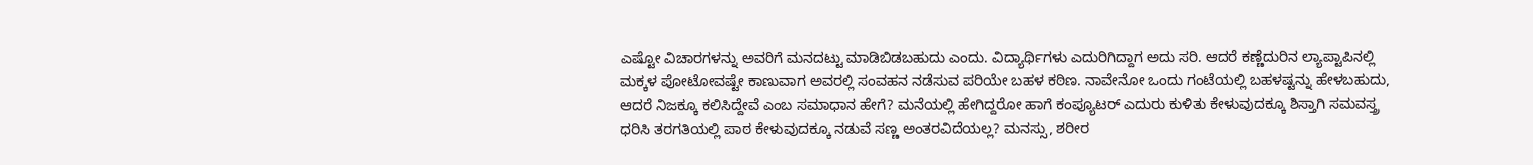ಎಷ್ಟೋ ವಿಚಾರಗಳನ್ನು ಅವರಿಗೆ ಮನದಟ್ಟು ಮಾಡಿಬಿಡಬಹುದು ಎಂದು. ವಿದ್ಯಾರ್ಥಿಗಳು ಎದುರಿಗಿದ್ದಾಗ ಅದು ಸರಿ. ಆದರೆ ಕಣ್ಣೆದುರಿನ ಲ್ಯಾಪ್ಟಾಪಿನಲ್ಲಿ ಮಕ್ಕಳ ಪೋಟೋವಷ್ಟೇ ಕಾಣುವಾಗ ಅವರಲ್ಲಿ ಸಂವಹನ ನಡೆಸುವ ಪರಿಯೇ ಬಹಳ ಕಠಿಣ. ನಾವೇನೋ ಒಂದು ಗಂಟೆಯಲ್ಲಿ ಬಹಳಷ್ಟನ್ನು ಹೇಳಬಹುದು, ಆದರೆ ನಿಜಕ್ಕೂ ಕಲಿಸಿದ್ದೇವೆ ಎಂಬ ಸಮಾಧಾನ ಹೇಗೆ? ಮನೆಯಲ್ಲಿ ಹೇಗಿದ್ದರೋ ಹಾಗೆ ಕಂಪ್ಯೂಟರ್ ಎದುರು ಕುಳಿತು ಕೇಳುವುದಕ್ಕೂ ಶಿಸ್ತಾಗಿ ಸಮವಸ್ತ್ರ ಧರಿಸಿ ತರಗತಿಯಲ್ಲಿ ಪಾಠ ಕೇಳುವುದಕ್ಕೂ ನಡುವೆ ಸಣ್ಣ ಅಂತರವಿದೆಯಲ್ಲ? ಮನಸ್ಸು, ಶರೀರ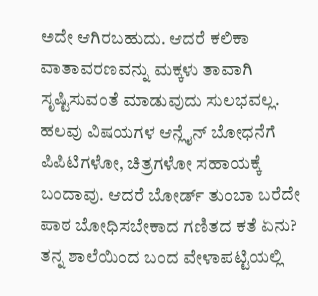ಅದೇ ಆಗಿರಬಹುದು. ಆದರೆ ಕಲಿಕಾ ವಾತಾವರಣವನ್ನು ಮಕ್ಕಳು ತಾವಾಗಿ ಸೃಷ್ಟಿಸುವಂತೆ ಮಾಡುವುದು ಸುಲಭವಲ್ಲ.
ಹಲವು ವಿಷಯಗಳ ಆನ್ಲೈನ್ ಬೋಧನೆಗೆ ಪಿಪಿಟಿಗಳೋ, ಚಿತ್ರಗಳೋ ಸಹಾಯಕ್ಕೆ ಬಂದಾವು. ಆದರೆ ಬೋರ್ಡ್ ತುಂಬಾ ಬರೆದೇ ಪಾಠ ಬೋಧಿಸಬೇಕಾದ ಗಣಿತದ ಕತೆ ಏನು? ತನ್ನ ಶಾಲೆಯಿಂದ ಬಂದ ವೇಳಾಪಟ್ಟಿಯಲ್ಲಿ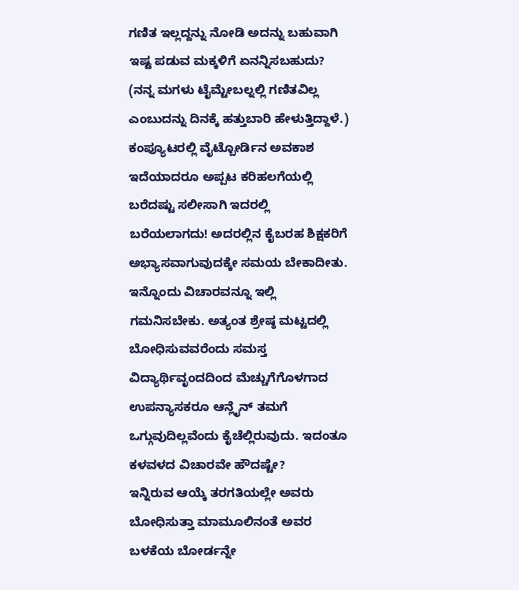ಗಣಿತ ಇಲ್ಲದ್ದನ್ನು ನೋಡಿ ಅದನ್ನು ಬಹುವಾಗಿ ಇಷ್ಟ ಪಡುವ ಮಕ್ಕಳಿಗೆ ಏನನ್ನಿಸಬಹುದು? (ನನ್ನ ಮಗಳು ಟೈಮ್ಟೇಬಲ್ನಲ್ಲಿ ಗಣಿತವಿಲ್ಲ ಎಂಬುದನ್ನು ದಿನಕ್ಕೆ ಹತ್ತುಬಾರಿ ಹೇಳುತ್ತಿದ್ದಾಳೆ.) ಕಂಪ್ಯೂಟರಲ್ಲಿ ವೈಟ್ಬೋರ್ಡಿನ ಅವಕಾಶ ಇದೆಯಾದರೂ ಅಪ್ಪಟ ಕರಿಹಲಗೆಯಲ್ಲಿ ಬರೆದಷ್ಟು ಸಲೀಸಾಗಿ ಇದರಲ್ಲಿ ಬರೆಯಲಾಗದು! ಅದರಲ್ಲಿನ ಕೈಬರಹ ಶಿಕ್ಷಕರಿಗೆ ಅಭ್ಯಾಸವಾಗುವುದಕ್ಕೇ ಸಮಯ ಬೇಕಾದೀತು. ಇನ್ನೊಂದು ವಿಚಾರವನ್ನೂ ಇಲ್ಲಿ ಗಮನಿಸಬೇಕು. ಅತ್ಯಂತ ಶ್ರೇಷ್ಠ ಮಟ್ಟದಲ್ಲಿ ಬೋಧಿಸುವವರೆಂದು ಸಮಸ್ತ ವಿದ್ಯಾರ್ಥಿವೃಂದದಿಂದ ಮೆಚ್ಚುಗೆಗೊಳಗಾದ ಉಪನ್ಯಾಸಕರೂ ಆನ್ಲೈನ್ ತಮಗೆ ಒಗ್ಗುವುದಿಲ್ಲವೆಂದು ಕೈಚೆಲ್ಲಿರುವುದು. ಇದಂತೂ ಕಳವಳದ ವಿಚಾರವೇ ಹೌದಷ್ಟೇ?
ಇನ್ನಿರುವ ಆಯ್ಕೆ ತರಗತಿಯಲ್ಲೇ ಅವರು ಬೋಧಿಸುತ್ತಾ ಮಾಮೂಲಿನಂತೆ ಅವರ ಬಳಕೆಯ ಬೋರ್ಡನ್ನೇ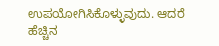ಉಪಯೋಗಿಸಿಕೊಳ್ಳುವುದು. ಆದರೆ ಹೆಚ್ಚಿನ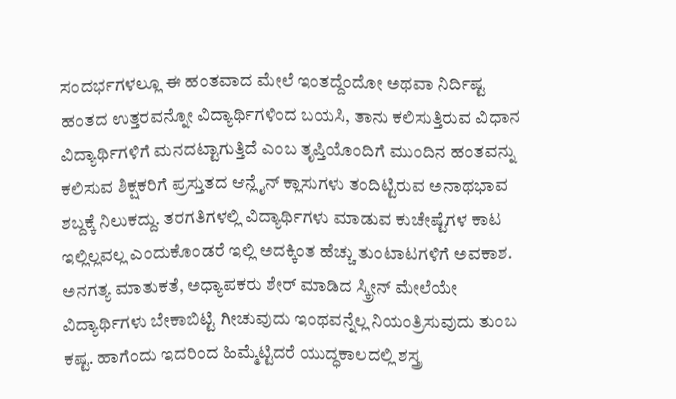ಸಂದರ್ಭಗಳಲ್ಲೂ ಈ ಹಂತವಾದ ಮೇಲೆ ಇಂತದ್ದೆಂದೋ ಅಥವಾ ನಿರ್ದಿಷ್ಟ ಹಂತದ ಉತ್ತರವನ್ನೋ ವಿದ್ಯಾರ್ಥಿಗಳಿಂದ ಬಯಸಿ, ತಾನು ಕಲಿಸುತ್ತಿರುವ ವಿಧಾನ ವಿದ್ಯಾರ್ಥಿಗಳಿಗೆ ಮನದಟ್ಟಾಗುತ್ತಿದೆ ಎಂಬ ತೃಪ್ತಿಯೊಂದಿಗೆ ಮುಂದಿನ ಹಂತವನ್ನು ಕಲಿಸುವ ಶಿಕ್ಷಕರಿಗೆ ಪ್ರಸ್ತುತದ ಆನ್ಲೈನ್ ಕ್ಲಾಸುಗಳು ತಂದಿಟ್ಟಿರುವ ಅನಾಥಭಾವ ಶಬ್ದಕ್ಕೆ ನಿಲುಕದ್ದು. ತರಗತಿಗಳಲ್ಲಿ ವಿದ್ಯಾರ್ಥಿಗಳು ಮಾಡುವ ಕುಚೇಷ್ಟೆಗಳ ಕಾಟ ಇಲ್ಲಿಲ್ಲವಲ್ಲ ಎಂದುಕೊಂಡರೆ ಇಲ್ಲಿ ಅದಕ್ಕಿಂತ ಹೆಚ್ಚು ತುಂಟಾಟಗಳಿಗೆ ಅವಕಾಶ. ಅನಗತ್ಯ ಮಾತುಕತೆ, ಅಧ್ಯಾಪಕರು ಶೇರ್ ಮಾಡಿದ ಸ್ಕ್ರೀನ್ ಮೇಲೆಯೇ ವಿದ್ಯಾರ್ಥಿಗಳು ಬೇಕಾಬಿಟ್ಟಿ ಗೀಚುವುದು ಇಂಥವನ್ನೆಲ್ಲ ನಿಯಂತ್ರಿಸುವುದು ತುಂಬ ಕಷ್ಟ. ಹಾಗೆಂದು ಇದರಿಂದ ಹಿಮ್ಮೆಟ್ಟಿದರೆ ಯುದ್ಧಕಾಲದಲ್ಲಿ ಶಸ್ತ್ರ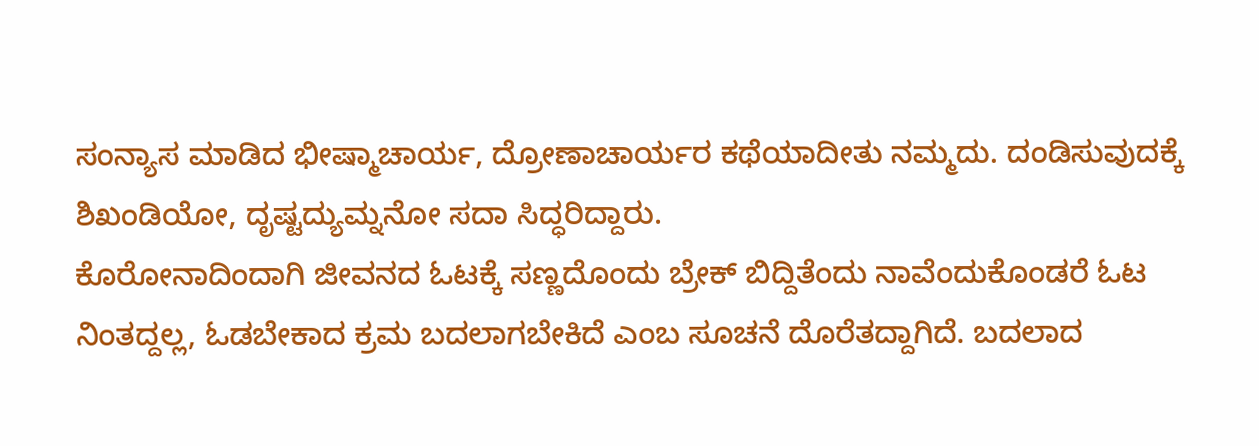ಸಂನ್ಯಾಸ ಮಾಡಿದ ಭೀಷ್ಮಾಚಾರ್ಯ, ದ್ರೋಣಾಚಾರ್ಯರ ಕಥೆಯಾದೀತು ನಮ್ಮದು. ದಂಡಿಸುವುದಕ್ಕೆ ಶಿಖಂಡಿಯೋ, ದೃಷ್ಟದ್ಯುಮ್ನನೋ ಸದಾ ಸಿದ್ಧರಿದ್ದಾರು.
ಕೊರೋನಾದಿಂದಾಗಿ ಜೀವನದ ಓಟಕ್ಕೆ ಸಣ್ಣದೊಂದು ಬ್ರೇಕ್ ಬಿದ್ದಿತೆಂದು ನಾವೆಂದುಕೊಂಡರೆ ಓಟ ನಿಂತದ್ದಲ್ಲ, ಓಡಬೇಕಾದ ಕ್ರಮ ಬದಲಾಗಬೇಕಿದೆ ಎಂಬ ಸೂಚನೆ ದೊರೆತದ್ದಾಗಿದೆ. ಬದಲಾದ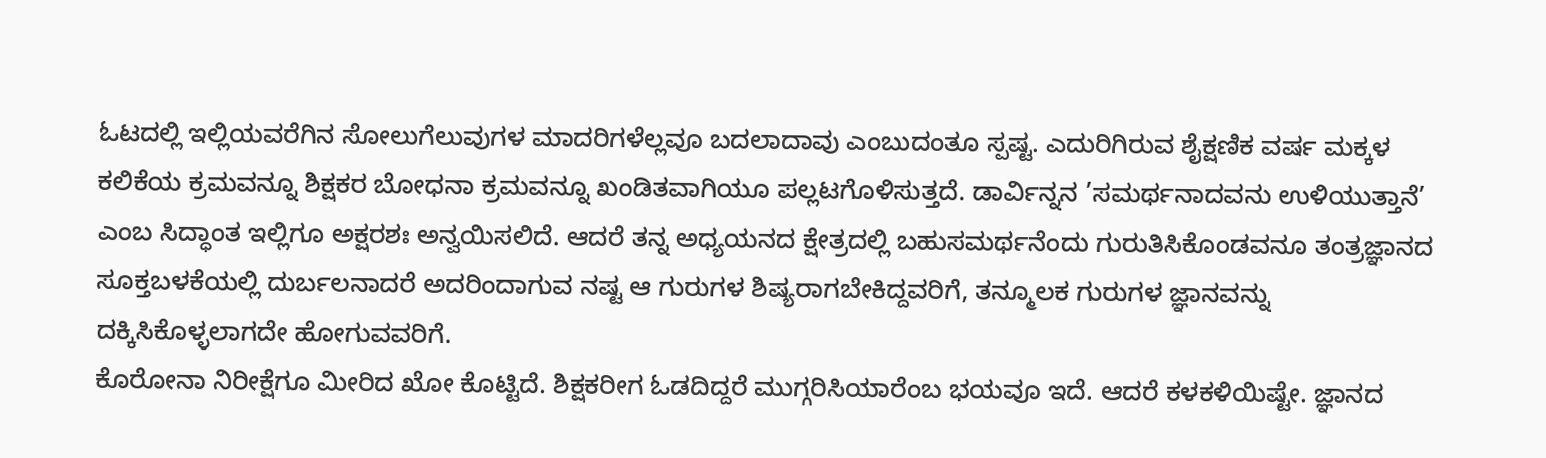ಓಟದಲ್ಲಿ ಇಲ್ಲಿಯವರೆಗಿನ ಸೋಲುಗೆಲುವುಗಳ ಮಾದರಿಗಳೆಲ್ಲವೂ ಬದಲಾದಾವು ಎಂಬುದಂತೂ ಸ್ಪಷ್ಟ. ಎದುರಿಗಿರುವ ಶೈಕ್ಷಣಿಕ ವರ್ಷ ಮಕ್ಕಳ ಕಲಿಕೆಯ ಕ್ರಮವನ್ನೂ ಶಿಕ್ಷಕರ ಬೋಧನಾ ಕ್ರಮವನ್ನೂ ಖಂಡಿತವಾಗಿಯೂ ಪಲ್ಲಟಗೊಳಿಸುತ್ತದೆ. ಡಾರ್ವಿನ್ನನ ’ಸಮರ್ಥನಾದವನು ಉಳಿಯುತ್ತಾನೆ’ ಎಂಬ ಸಿದ್ಧಾಂತ ಇಲ್ಲಿಗೂ ಅಕ್ಷರಶಃ ಅನ್ವಯಿಸಲಿದೆ. ಆದರೆ ತನ್ನ ಅಧ್ಯಯನದ ಕ್ಷೇತ್ರದಲ್ಲಿ ಬಹುಸಮರ್ಥನೆಂದು ಗುರುತಿಸಿಕೊಂಡವನೂ ತಂತ್ರಜ್ಞಾನದ ಸೂಕ್ತಬಳಕೆಯಲ್ಲಿ ದುರ್ಬಲನಾದರೆ ಅದರಿಂದಾಗುವ ನಷ್ಟ ಆ ಗುರುಗಳ ಶಿಷ್ಯರಾಗಬೇಕಿದ್ದವರಿಗೆ, ತನ್ಮೂಲಕ ಗುರುಗಳ ಜ್ಞಾನವನ್ನು ದಕ್ಕಿಸಿಕೊಳ್ಳಲಾಗದೇ ಹೋಗುವವರಿಗೆ.
ಕೊರೋನಾ ನಿರೀಕ್ಷೆಗೂ ಮೀರಿದ ಖೋ ಕೊಟ್ಟಿದೆ. ಶಿಕ್ಷಕರೀಗ ಓಡದಿದ್ದರೆ ಮುಗ್ಗರಿಸಿಯಾರೆಂಬ ಭಯವೂ ಇದೆ. ಆದರೆ ಕಳಕಳಿಯಿಷ್ಟೇ. ಜ್ಞಾನದ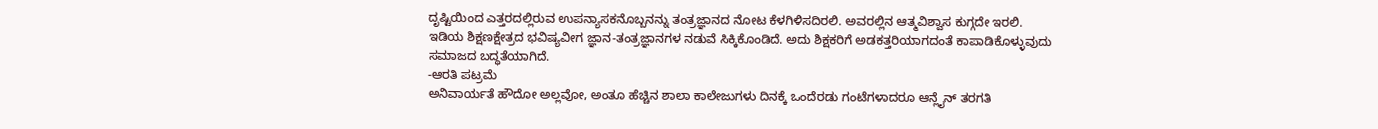ದೃಷ್ಟಿಯಿಂದ ಎತ್ತರದಲ್ಲಿರುವ ಉಪನ್ಯಾಸಕನೊಬ್ಬನನ್ನು ತಂತ್ರಜ್ಞಾನದ ನೋಟ ಕೆಳಗಿಳಿಸದಿರಲಿ. ಅವರಲ್ಲಿನ ಆತ್ಮವಿಶ್ವಾಸ ಕುಗ್ಗದೇ ಇರಲಿ. ಇಡಿಯ ಶಿಕ್ಷಣಕ್ಷೇತ್ರದ ಭವಿಷ್ಯವೀಗ ಜ್ಞಾನ-ತಂತ್ರಜ್ಞಾನಗಳ ನಡುವೆ ಸಿಕ್ಕಿಕೊಂಡಿದೆ. ಅದು ಶಿಕ್ಷಕರಿಗೆ ಅಡಕತ್ತರಿಯಾಗದಂತೆ ಕಾಪಾಡಿಕೊಳ್ಳುವುದು ಸಮಾಜದ ಬದ್ಧತೆಯಾಗಿದೆ.
-ಆರತಿ ಪಟ್ರಮೆ
ಅನಿವಾರ್ಯತೆ ಹೌದೋ ಅಲ್ಲವೋ, ಅಂತೂ ಹೆಚ್ಚಿನ ಶಾಲಾ ಕಾಲೇಜುಗಳು ದಿನಕ್ಕೆ ಒಂದೆರಡು ಗಂಟೆಗಳಾದರೂ ಆನ್ಲೈನ್ ತರಗತಿ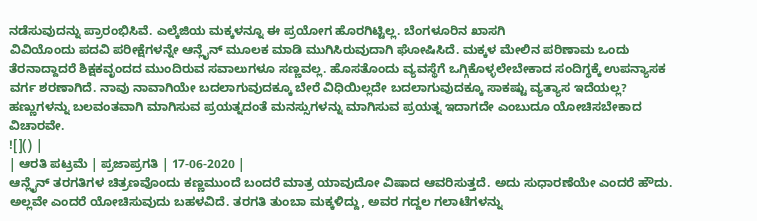ನಡೆಸುವುದನ್ನು ಪ್ರಾರಂಭಿಸಿವೆ. ಎಲ್ಕೆಜಿಯ ಮಕ್ಕಳನ್ನೂ ಈ ಪ್ರಯೋಗ ಹೊರಗಿಟ್ಟಿಲ್ಲ. ಬೆಂಗಳೂರಿನ ಖಾಸಗಿ
ವಿವಿಯೊಂದು ಪದವಿ ಪರೀಕ್ಷೆಗಳನ್ನೇ ಆನ್ಲೈನ್ ಮೂಲಕ ಮಾಡಿ ಮುಗಿಸಿರುವುದಾಗಿ ಘೋಷಿಸಿದೆ. ಮಕ್ಕಳ ಮೇಲಿನ ಪರಿಣಾಮ ಒಂದು ತೆರನಾದ್ದಾದರೆ ಶಿಕ್ಷಕವೃಂದದ ಮುಂದಿರುವ ಸವಾಲುಗಳೂ ಸಣ್ಣವಲ್ಲ. ಹೊಸತೊಂದು ವ್ಯವಸ್ಥೆಗೆ ಒಗ್ಗಿಕೊಳ್ಳಲೇಬೇಕಾದ ಸಂದಿಗ್ಧಕ್ಕೆ ಉಪನ್ಯಾಸಕ ವರ್ಗ ಶರಣಾಗಿದೆ. ನಾವು ನಾವಾಗಿಯೇ ಬದಲಾಗುವುದಕ್ಕೂ ಬೇರೆ ವಿಧಿಯಿಲ್ಲದೇ ಬದಲಾಗುವುದಕ್ಕೂ ಸಾಕಷ್ಟು ವ್ಯತ್ಯಾಸ ಇದೆಯಲ್ಲ? ಹಣ್ಣುಗಳನ್ನು ಬಲವಂತವಾಗಿ ಮಾಗಿಸುವ ಪ್ರಯತ್ನದಂತೆ ಮನಸ್ಸುಗಳನ್ನು ಮಾಗಿಸುವ ಪ್ರಯತ್ನ ಇದಾಗದೇ ಎಂಬುದೂ ಯೋಚಿಸಬೇಕಾದ ವಿಚಾರವೇ.
![]() |
| ಆರತಿ ಪಟ್ರಮೆ | ಪ್ರಜಾಪ್ರಗತಿ | 17-06-2020 |
ಆನ್ಲೈನ್ ತರಗತಿಗಳ ಚಿತ್ರಣವೊಂದು ಕಣ್ಣಮುಂದೆ ಬಂದರೆ ಮಾತ್ರ ಯಾವುದೋ ವಿಷಾದ ಆವರಿಸುತ್ತದೆ. ಅದು ಸುಧಾರಣೆಯೇ ಎಂದರೆ ಹೌದು. ಅಲ್ಲವೇ ಎಂದರೆ ಯೋಚಿಸುವುದು ಬಹಳವಿದೆ. ತರಗತಿ ತುಂಬಾ ಮಕ್ಕಳಿದ್ದು, ಅವರ ಗದ್ದಲ ಗಲಾಟೆಗಳನ್ನು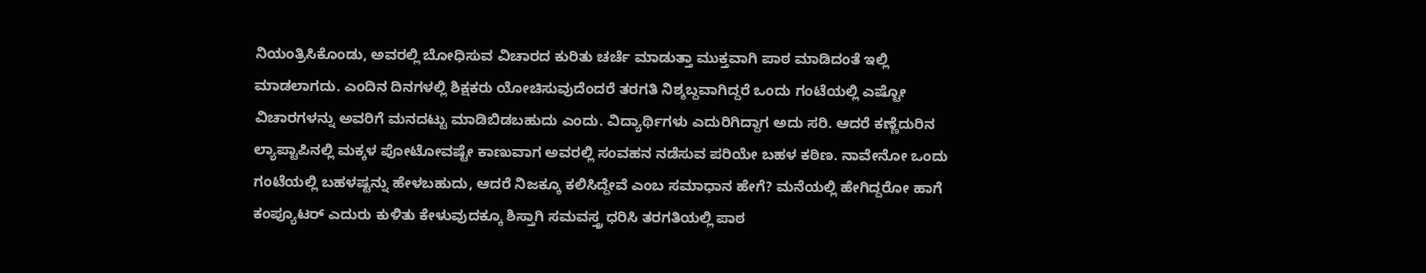ನಿಯಂತ್ರಿಸಿಕೊಂಡು, ಅವರಲ್ಲಿ ಬೋಧಿಸುವ ವಿಚಾರದ ಕುರಿತು ಚರ್ಚೆ ಮಾಡುತ್ತಾ ಮುಕ್ತವಾಗಿ ಪಾಠ ಮಾಡಿದಂತೆ ಇಲ್ಲಿ ಮಾಡಲಾಗದು. ಎಂದಿನ ದಿನಗಳಲ್ಲಿ ಶಿಕ್ಷಕರು ಯೋಚಿಸುವುದೆಂದರೆ ತರಗತಿ ನಿಶ್ಶಬ್ದವಾಗಿದ್ದರೆ ಒಂದು ಗಂಟೆಯಲ್ಲಿ ಎಷ್ಟೋ ವಿಚಾರಗಳನ್ನು ಅವರಿಗೆ ಮನದಟ್ಟು ಮಾಡಿಬಿಡಬಹುದು ಎಂದು. ವಿದ್ಯಾರ್ಥಿಗಳು ಎದುರಿಗಿದ್ದಾಗ ಅದು ಸರಿ. ಆದರೆ ಕಣ್ಣೆದುರಿನ ಲ್ಯಾಪ್ಟಾಪಿನಲ್ಲಿ ಮಕ್ಕಳ ಪೋಟೋವಷ್ಟೇ ಕಾಣುವಾಗ ಅವರಲ್ಲಿ ಸಂವಹನ ನಡೆಸುವ ಪರಿಯೇ ಬಹಳ ಕಠಿಣ. ನಾವೇನೋ ಒಂದು ಗಂಟೆಯಲ್ಲಿ ಬಹಳಷ್ಟನ್ನು ಹೇಳಬಹುದು, ಆದರೆ ನಿಜಕ್ಕೂ ಕಲಿಸಿದ್ದೇವೆ ಎಂಬ ಸಮಾಧಾನ ಹೇಗೆ? ಮನೆಯಲ್ಲಿ ಹೇಗಿದ್ದರೋ ಹಾಗೆ ಕಂಪ್ಯೂಟರ್ ಎದುರು ಕುಳಿತು ಕೇಳುವುದಕ್ಕೂ ಶಿಸ್ತಾಗಿ ಸಮವಸ್ತ್ರ ಧರಿಸಿ ತರಗತಿಯಲ್ಲಿ ಪಾಠ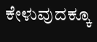ಕೇಳುವುದಕ್ಕೂ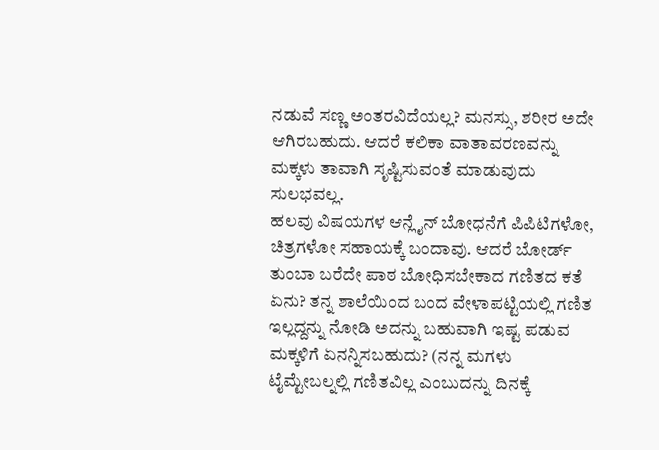ನಡುವೆ ಸಣ್ಣ ಅಂತರವಿದೆಯಲ್ಲ? ಮನಸ್ಸು, ಶರೀರ ಅದೇ ಆಗಿರಬಹುದು. ಆದರೆ ಕಲಿಕಾ ವಾತಾವರಣವನ್ನು ಮಕ್ಕಳು ತಾವಾಗಿ ಸೃಷ್ಟಿಸುವಂತೆ ಮಾಡುವುದು ಸುಲಭವಲ್ಲ.
ಹಲವು ವಿಷಯಗಳ ಆನ್ಲೈನ್ ಬೋಧನೆಗೆ ಪಿಪಿಟಿಗಳೋ, ಚಿತ್ರಗಳೋ ಸಹಾಯಕ್ಕೆ ಬಂದಾವು. ಆದರೆ ಬೋರ್ಡ್ ತುಂಬಾ ಬರೆದೇ ಪಾಠ ಬೋಧಿಸಬೇಕಾದ ಗಣಿತದ ಕತೆ ಏನು? ತನ್ನ ಶಾಲೆಯಿಂದ ಬಂದ ವೇಳಾಪಟ್ಟಿಯಲ್ಲಿ ಗಣಿತ ಇಲ್ಲದ್ದನ್ನು ನೋಡಿ ಅದನ್ನು ಬಹುವಾಗಿ ಇಷ್ಟ ಪಡುವ ಮಕ್ಕಳಿಗೆ ಏನನ್ನಿಸಬಹುದು? (ನನ್ನ ಮಗಳು ಟೈಮ್ಟೇಬಲ್ನಲ್ಲಿ ಗಣಿತವಿಲ್ಲ ಎಂಬುದನ್ನು ದಿನಕ್ಕೆ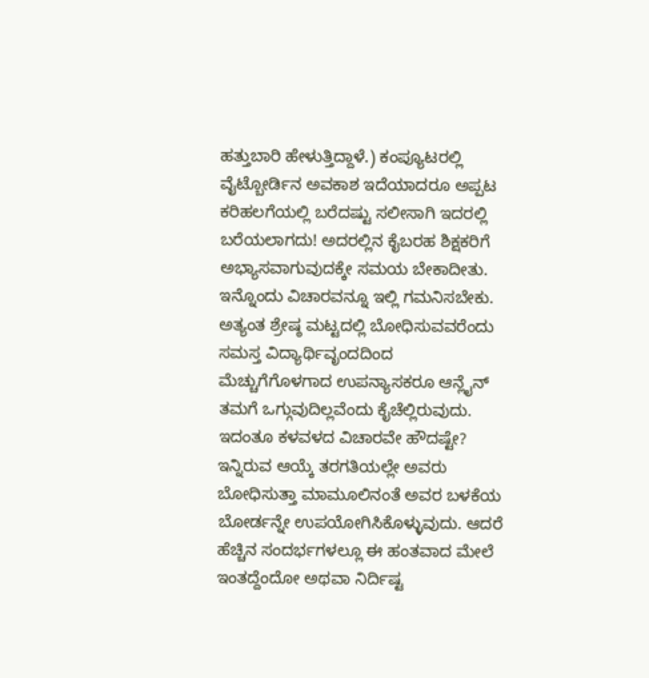ಹತ್ತುಬಾರಿ ಹೇಳುತ್ತಿದ್ದಾಳೆ.) ಕಂಪ್ಯೂಟರಲ್ಲಿ ವೈಟ್ಬೋರ್ಡಿನ ಅವಕಾಶ ಇದೆಯಾದರೂ ಅಪ್ಪಟ ಕರಿಹಲಗೆಯಲ್ಲಿ ಬರೆದಷ್ಟು ಸಲೀಸಾಗಿ ಇದರಲ್ಲಿ ಬರೆಯಲಾಗದು! ಅದರಲ್ಲಿನ ಕೈಬರಹ ಶಿಕ್ಷಕರಿಗೆ ಅಭ್ಯಾಸವಾಗುವುದಕ್ಕೇ ಸಮಯ ಬೇಕಾದೀತು. ಇನ್ನೊಂದು ವಿಚಾರವನ್ನೂ ಇಲ್ಲಿ ಗಮನಿಸಬೇಕು. ಅತ್ಯಂತ ಶ್ರೇಷ್ಠ ಮಟ್ಟದಲ್ಲಿ ಬೋಧಿಸುವವರೆಂದು ಸಮಸ್ತ ವಿದ್ಯಾರ್ಥಿವೃಂದದಿಂದ ಮೆಚ್ಚುಗೆಗೊಳಗಾದ ಉಪನ್ಯಾಸಕರೂ ಆನ್ಲೈನ್ ತಮಗೆ ಒಗ್ಗುವುದಿಲ್ಲವೆಂದು ಕೈಚೆಲ್ಲಿರುವುದು. ಇದಂತೂ ಕಳವಳದ ವಿಚಾರವೇ ಹೌದಷ್ಟೇ?
ಇನ್ನಿರುವ ಆಯ್ಕೆ ತರಗತಿಯಲ್ಲೇ ಅವರು ಬೋಧಿಸುತ್ತಾ ಮಾಮೂಲಿನಂತೆ ಅವರ ಬಳಕೆಯ ಬೋರ್ಡನ್ನೇ ಉಪಯೋಗಿಸಿಕೊಳ್ಳುವುದು. ಆದರೆ ಹೆಚ್ಚಿನ ಸಂದರ್ಭಗಳಲ್ಲೂ ಈ ಹಂತವಾದ ಮೇಲೆ ಇಂತದ್ದೆಂದೋ ಅಥವಾ ನಿರ್ದಿಷ್ಟ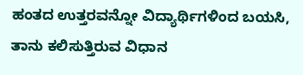ಹಂತದ ಉತ್ತರವನ್ನೋ ವಿದ್ಯಾರ್ಥಿಗಳಿಂದ ಬಯಸಿ, ತಾನು ಕಲಿಸುತ್ತಿರುವ ವಿಧಾನ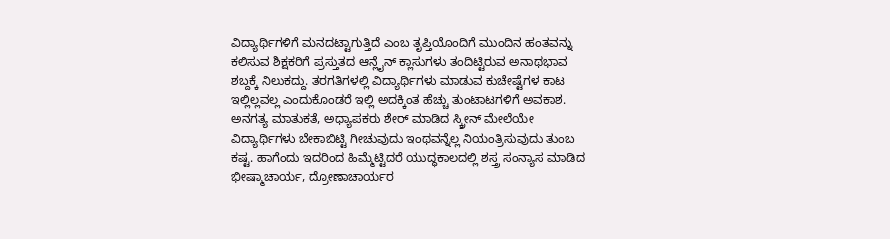ವಿದ್ಯಾರ್ಥಿಗಳಿಗೆ ಮನದಟ್ಟಾಗುತ್ತಿದೆ ಎಂಬ ತೃಪ್ತಿಯೊಂದಿಗೆ ಮುಂದಿನ ಹಂತವನ್ನು ಕಲಿಸುವ ಶಿಕ್ಷಕರಿಗೆ ಪ್ರಸ್ತುತದ ಆನ್ಲೈನ್ ಕ್ಲಾಸುಗಳು ತಂದಿಟ್ಟಿರುವ ಅನಾಥಭಾವ ಶಬ್ದಕ್ಕೆ ನಿಲುಕದ್ದು. ತರಗತಿಗಳಲ್ಲಿ ವಿದ್ಯಾರ್ಥಿಗಳು ಮಾಡುವ ಕುಚೇಷ್ಟೆಗಳ ಕಾಟ ಇಲ್ಲಿಲ್ಲವಲ್ಲ ಎಂದುಕೊಂಡರೆ ಇಲ್ಲಿ ಅದಕ್ಕಿಂತ ಹೆಚ್ಚು ತುಂಟಾಟಗಳಿಗೆ ಅವಕಾಶ. ಅನಗತ್ಯ ಮಾತುಕತೆ, ಅಧ್ಯಾಪಕರು ಶೇರ್ ಮಾಡಿದ ಸ್ಕ್ರೀನ್ ಮೇಲೆಯೇ ವಿದ್ಯಾರ್ಥಿಗಳು ಬೇಕಾಬಿಟ್ಟಿ ಗೀಚುವುದು ಇಂಥವನ್ನೆಲ್ಲ ನಿಯಂತ್ರಿಸುವುದು ತುಂಬ ಕಷ್ಟ. ಹಾಗೆಂದು ಇದರಿಂದ ಹಿಮ್ಮೆಟ್ಟಿದರೆ ಯುದ್ಧಕಾಲದಲ್ಲಿ ಶಸ್ತ್ರ ಸಂನ್ಯಾಸ ಮಾಡಿದ ಭೀಷ್ಮಾಚಾರ್ಯ, ದ್ರೋಣಾಚಾರ್ಯರ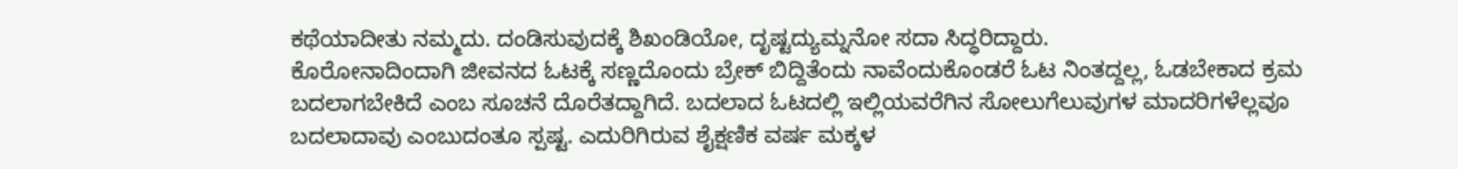ಕಥೆಯಾದೀತು ನಮ್ಮದು. ದಂಡಿಸುವುದಕ್ಕೆ ಶಿಖಂಡಿಯೋ, ದೃಷ್ಟದ್ಯುಮ್ನನೋ ಸದಾ ಸಿದ್ಧರಿದ್ದಾರು.
ಕೊರೋನಾದಿಂದಾಗಿ ಜೀವನದ ಓಟಕ್ಕೆ ಸಣ್ಣದೊಂದು ಬ್ರೇಕ್ ಬಿದ್ದಿತೆಂದು ನಾವೆಂದುಕೊಂಡರೆ ಓಟ ನಿಂತದ್ದಲ್ಲ, ಓಡಬೇಕಾದ ಕ್ರಮ ಬದಲಾಗಬೇಕಿದೆ ಎಂಬ ಸೂಚನೆ ದೊರೆತದ್ದಾಗಿದೆ. ಬದಲಾದ ಓಟದಲ್ಲಿ ಇಲ್ಲಿಯವರೆಗಿನ ಸೋಲುಗೆಲುವುಗಳ ಮಾದರಿಗಳೆಲ್ಲವೂ ಬದಲಾದಾವು ಎಂಬುದಂತೂ ಸ್ಪಷ್ಟ. ಎದುರಿಗಿರುವ ಶೈಕ್ಷಣಿಕ ವರ್ಷ ಮಕ್ಕಳ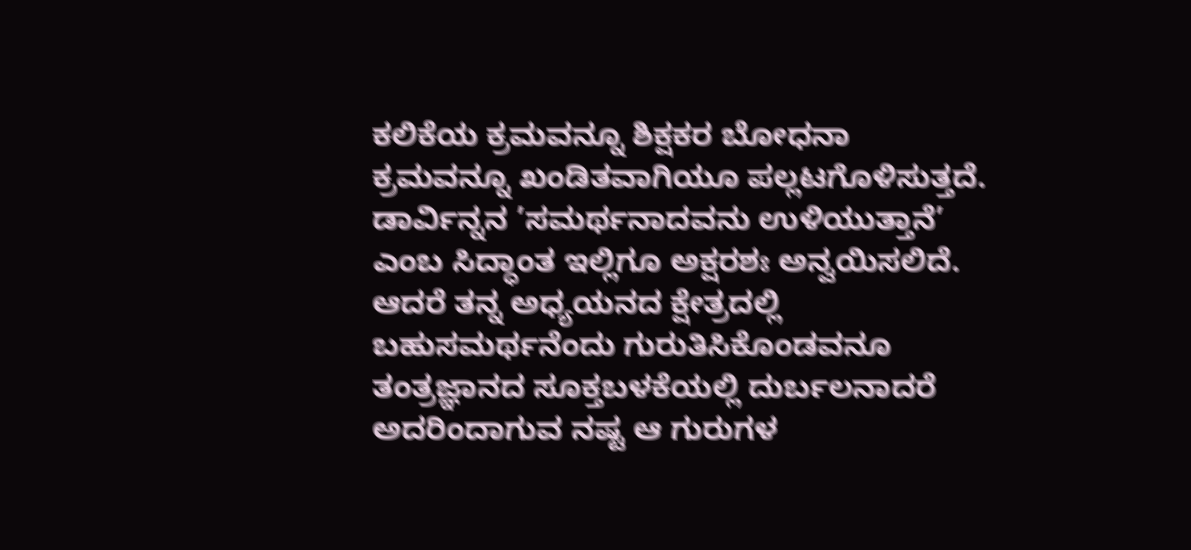ಕಲಿಕೆಯ ಕ್ರಮವನ್ನೂ ಶಿಕ್ಷಕರ ಬೋಧನಾ ಕ್ರಮವನ್ನೂ ಖಂಡಿತವಾಗಿಯೂ ಪಲ್ಲಟಗೊಳಿಸುತ್ತದೆ. ಡಾರ್ವಿನ್ನನ ’ಸಮರ್ಥನಾದವನು ಉಳಿಯುತ್ತಾನೆ’ ಎಂಬ ಸಿದ್ಧಾಂತ ಇಲ್ಲಿಗೂ ಅಕ್ಷರಶಃ ಅನ್ವಯಿಸಲಿದೆ. ಆದರೆ ತನ್ನ ಅಧ್ಯಯನದ ಕ್ಷೇತ್ರದಲ್ಲಿ ಬಹುಸಮರ್ಥನೆಂದು ಗುರುತಿಸಿಕೊಂಡವನೂ ತಂತ್ರಜ್ಞಾನದ ಸೂಕ್ತಬಳಕೆಯಲ್ಲಿ ದುರ್ಬಲನಾದರೆ ಅದರಿಂದಾಗುವ ನಷ್ಟ ಆ ಗುರುಗಳ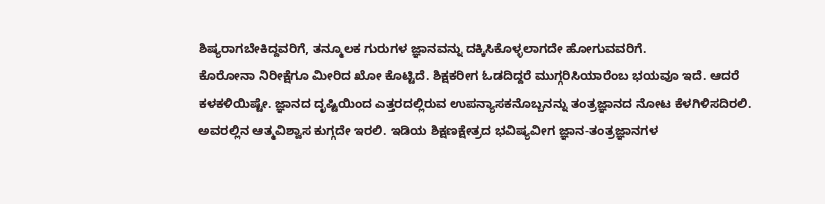ಶಿಷ್ಯರಾಗಬೇಕಿದ್ದವರಿಗೆ, ತನ್ಮೂಲಕ ಗುರುಗಳ ಜ್ಞಾನವನ್ನು ದಕ್ಕಿಸಿಕೊಳ್ಳಲಾಗದೇ ಹೋಗುವವರಿಗೆ.
ಕೊರೋನಾ ನಿರೀಕ್ಷೆಗೂ ಮೀರಿದ ಖೋ ಕೊಟ್ಟಿದೆ. ಶಿಕ್ಷಕರೀಗ ಓಡದಿದ್ದರೆ ಮುಗ್ಗರಿಸಿಯಾರೆಂಬ ಭಯವೂ ಇದೆ. ಆದರೆ ಕಳಕಳಿಯಿಷ್ಟೇ. ಜ್ಞಾನದ ದೃಷ್ಟಿಯಿಂದ ಎತ್ತರದಲ್ಲಿರುವ ಉಪನ್ಯಾಸಕನೊಬ್ಬನನ್ನು ತಂತ್ರಜ್ಞಾನದ ನೋಟ ಕೆಳಗಿಳಿಸದಿರಲಿ. ಅವರಲ್ಲಿನ ಆತ್ಮವಿಶ್ವಾಸ ಕುಗ್ಗದೇ ಇರಲಿ. ಇಡಿಯ ಶಿಕ್ಷಣಕ್ಷೇತ್ರದ ಭವಿಷ್ಯವೀಗ ಜ್ಞಾನ-ತಂತ್ರಜ್ಞಾನಗಳ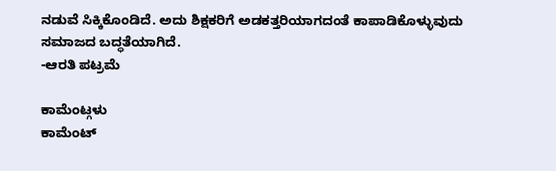ನಡುವೆ ಸಿಕ್ಕಿಕೊಂಡಿದೆ. ಅದು ಶಿಕ್ಷಕರಿಗೆ ಅಡಕತ್ತರಿಯಾಗದಂತೆ ಕಾಪಾಡಿಕೊಳ್ಳುವುದು ಸಮಾಜದ ಬದ್ಧತೆಯಾಗಿದೆ.
-ಆರತಿ ಪಟ್ರಮೆ

ಕಾಮೆಂಟ್ಗಳು
ಕಾಮೆಂಟ್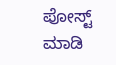ಪೋಸ್ಟ್ ಮಾಡಿ